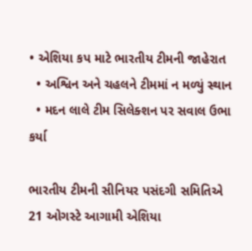• એશિયા કપ માટે ભારતીય ટીમની જાહેરાત
  • અશ્વિન અને ચહલને ટીમમાં ન મળ્યું સ્થાન
  • મદન લાલે ટીમ સિલેક્શન પર સવાલ ઉભા કર્યા

ભારતીય ટીમની સીનિયર પસંદગી સમિતિએ 21 ઓગસ્ટે આગામી એશિયા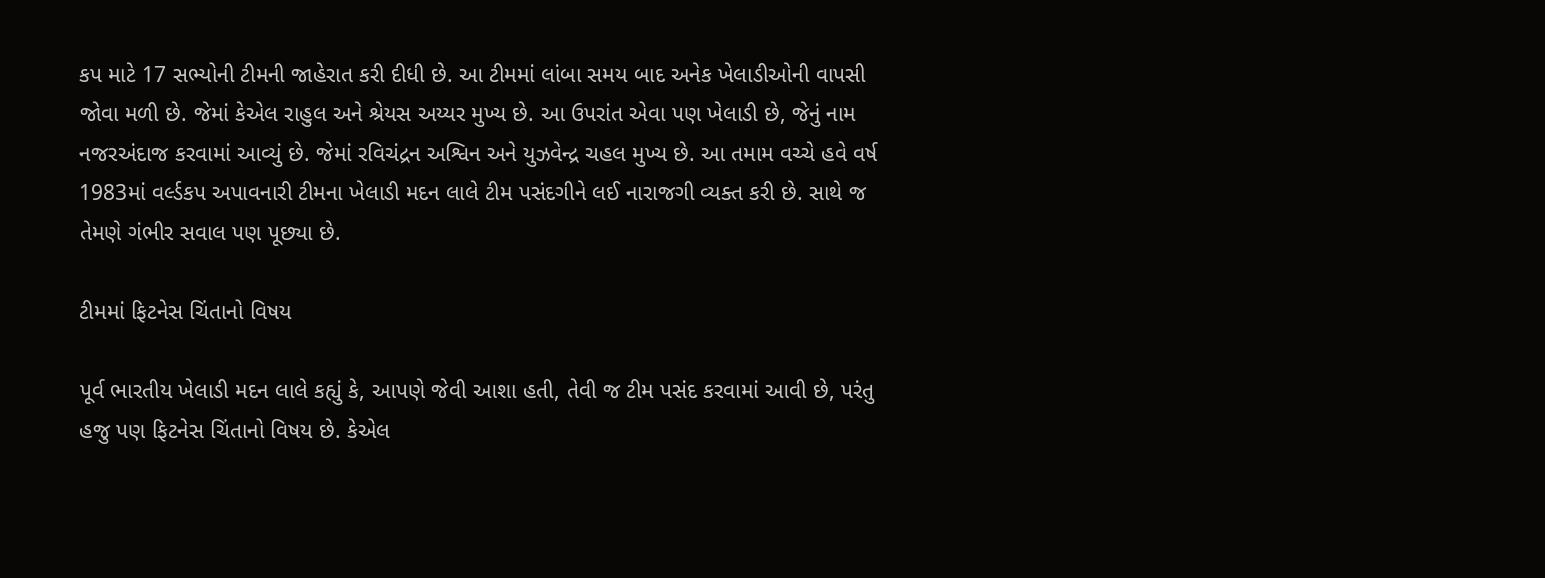કપ માટે 17 સભ્યોની ટીમની જાહેરાત કરી દીધી છે. આ ટીમમાં લાંબા સમય બાદ અનેક ખેલાડીઓની વાપસી જોવા મળી છે. જેમાં કેએલ રાહુલ અને શ્રેયસ અય્યર મુખ્ય છે. આ ઉપરાંત એવા પણ ખેલાડી છે, જેનું નામ નજરઅંદાજ કરવામાં આવ્યું છે. જેમાં રવિચંદ્રન અશ્વિન અને યુઝવેન્દ્ર ચહલ મુખ્ય છે. આ તમામ વચ્ચે હવે વર્ષ 1983માં વર્લ્ડકપ અપાવનારી ટીમના ખેલાડી મદન લાલે ટીમ પસંદગીને લઈ નારાજગી વ્યક્ત કરી છે. સાથે જ તેમણે ગંભીર સવાલ પણ પૂછ્યા છે.

ટીમમાં ફિટનેસ ચિંતાનો વિષય

પૂર્વ ભારતીય ખેલાડી મદન લાલે કહ્યું કે, આપણે જેવી આશા હતી, તેવી જ ટીમ પસંદ કરવામાં આવી છે, પરંતુ હજુ પણ ફિટનેસ ચિંતાનો વિષય છે. કેએલ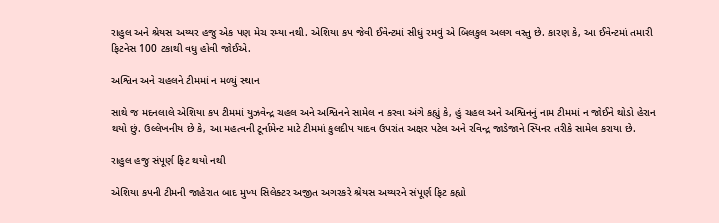રાહુલ અને શ્રેયસ અય્યર હજુ એક પણ મેચ રમ્યા નથી. એશિયા કપ જેવી ઈવેન્ટમાં સીધું રમવું એ બિલકુલ અલગ વસ્તુ છે. કારણ કે, આ ઈવેન્ટમાં તમારી ફિટનેસ 100 ટકાથી વધુ હોવી જોઈએ.

અશ્વિન અને ચહલને ટીમમાં ન મળ્યું સ્થાન

સાથે જ મદનલાલે એશિયા કપ ટીમમાં યુઝવેન્દ્ર ચહલ અને અશ્વિનને સામેલ ન કરવા અંગે કહ્યું કે, હું ચહલ અને અશ્વિનનું નામ ટીમમાં ન જોઈને થોડો હેરાન થયો છું. ઉલ્લેખનીય છે કે, આ મહત્વની ટૂર્નામેન્ટ માટે ટીમમાં કુલદીપ યાદવ ઉપરાંત અક્ષર પટેલ અને રવિન્દ્ર જાડેજાને સ્પિનર તરીકે સામેલ કરાયા છે.

રાહુલ હજુ સંપૂર્ણ ફિટ થયો નથી

એશિયા કપની ટીમની જાહેરાત બાદ મુખ્ય સિલેક્ટર અજીત અગરકરે શ્રેયસ અય્યરને સંપૂર્ણ ફિટ કહ્યો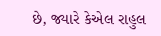છે, જ્યારે કેએલ રાહુલ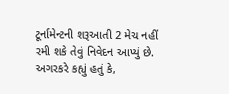ટૂર્નામેન્ટની શરૂઆતી 2 મેચ નહીં રમી શકે તેવું નિવેદન આપ્યું છે. અગરકરે કહ્યું હતું કે,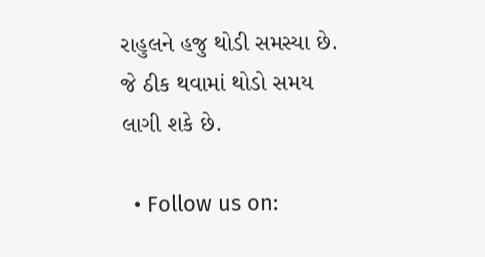રાહુલને હજુ થોડી સમસ્યા છે. જે ઠીક થવામાં થોડો સમય લાગી શકે છે.

  • Follow us on: